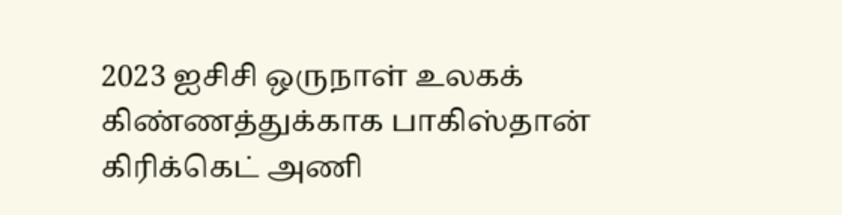2023 ஐசிசி ஒருநாள் உலகக் கிண்ணத்துக்காக பாகிஸ்தான் கிரிக்கெட் அணி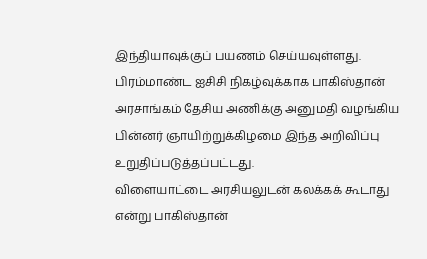இந்தியாவுக்குப் பயணம் செய்யவுள்ளது.
பிரம்மாண்ட ஐசிசி நிகழ்வுக்காக பாகிஸ்தான் அரசாங்கம் தேசிய அணிக்கு அனுமதி வழங்கிய பின்னர் ஞாயிற்றுக்கிழமை இந்த அறிவிப்பு உறுதிப்படுத்தப்பட்டது.
விளையாட்டை அரசியலுடன் கலக்கக் கூடாது என்று பாகிஸ்தான்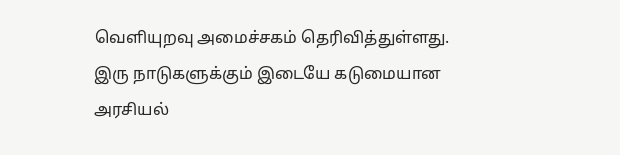வெளியுறவு அமைச்சகம் தெரிவித்துள்ளது.
இரு நாடுகளுக்கும் இடையே கடுமையான அரசியல்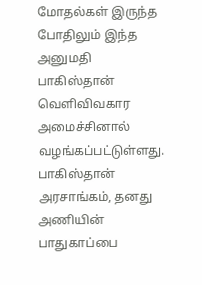மோதல்கள் இருந்த போதிலும் இந்த அனுமதி பாகிஸ்தான் வெளிவிவகார அமைச்சினால் வழங்கப்பட்டுள்ளது.
பாகிஸ்தான் அரசாங்கம், தனது அணியின் பாதுகாப்பை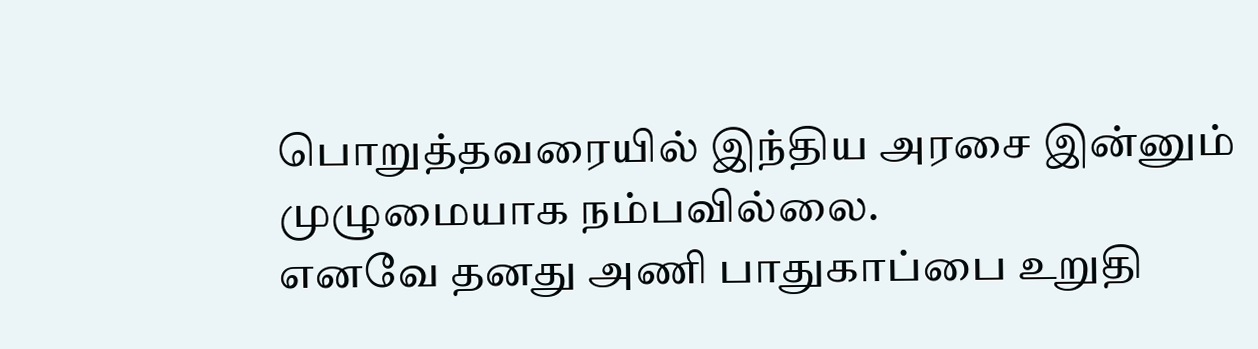பொறுத்தவரையில் இந்திய அரசை இன்னும் முழுமையாக நம்பவில்லை.
எனவே தனது அணி பாதுகாப்பை உறுதி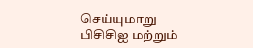செய்யுமாறு பிசிசிஐ மற்றும்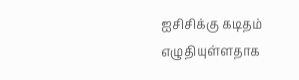ஐசிசிக்கு கடிதம் எழுதியுள்ளதாக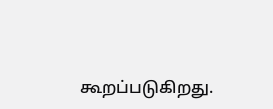கூறப்படுகிறது.